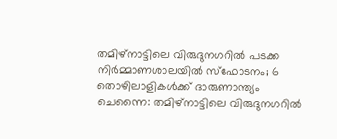തമിഴ്നാട്ടിലെ വിരുദുനഗറിൽ പടക്ക നിർമ്മാണശാലയിൽ സ്ഫോടനം; 6 തൊഴിലാളികൾക്ക് ദാരുണാന്ത്യം
ചെന്നൈ: തമിഴ്നാട്ടിലെ വിരുദുനഗറിൽ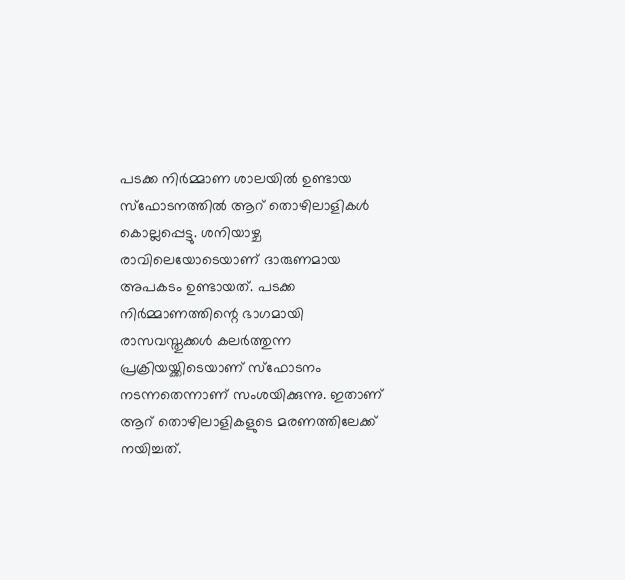പടക്ക നിർമ്മാണ ശാലയിൽ ഉണ്ടായ സ്ഫോടനത്തിൽ ആറ് തൊഴിലാളികൾ കൊല്ലപ്പെട്ടു. ശനിയാഴ്ച രാവിലെയോടെയാണ് ദാരുണമായ അപകടം ഉണ്ടായത്. പടക്ക നിർമ്മാണത്തിന്റെ ഭാഗമായി രാസവസ്തുക്കൾ കലർത്തുന്ന പ്രക്രിയയ്ക്കിടെയാണ് സ്ഫോടനം നടന്നതെന്നാണ് സംശയിക്കുന്നു. ഇതാണ് ആറ് തൊഴിലാളികളുടെ മരണത്തിലേക്ക് നയിച്ചത്.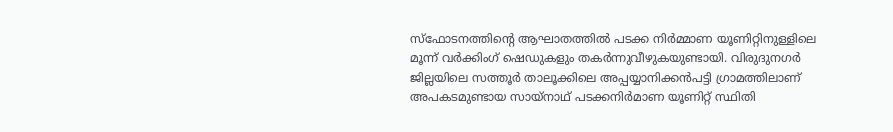സ്ഫോടനത്തിന്റെ ആഘാതത്തിൽ പടക്ക നിർമ്മാണ യൂണിറ്റിനുള്ളിലെ മൂന്ന് വർക്കിംഗ് ഷെഡുകളും തകർന്നുവീഴുകയുണ്ടായി. വിരുദുനഗർ ജില്ലയിലെ സത്തൂർ താലൂക്കിലെ അപ്പയ്യാനിക്കൻപട്ടി ഗ്രാമത്തിലാണ് അപകടമുണ്ടായ സായ്നാഥ് പടക്കനിർമാണ യൂണിറ്റ് സ്ഥിതി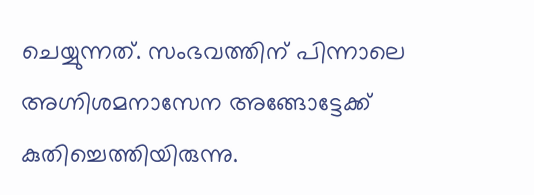ചെയ്യുന്നത്. സംഭവത്തിന് പിന്നാലെ അഗ്നിശമനാസേന അങ്ങോട്ടേക്ക് കുതിച്ചെത്തിയിരുന്നു.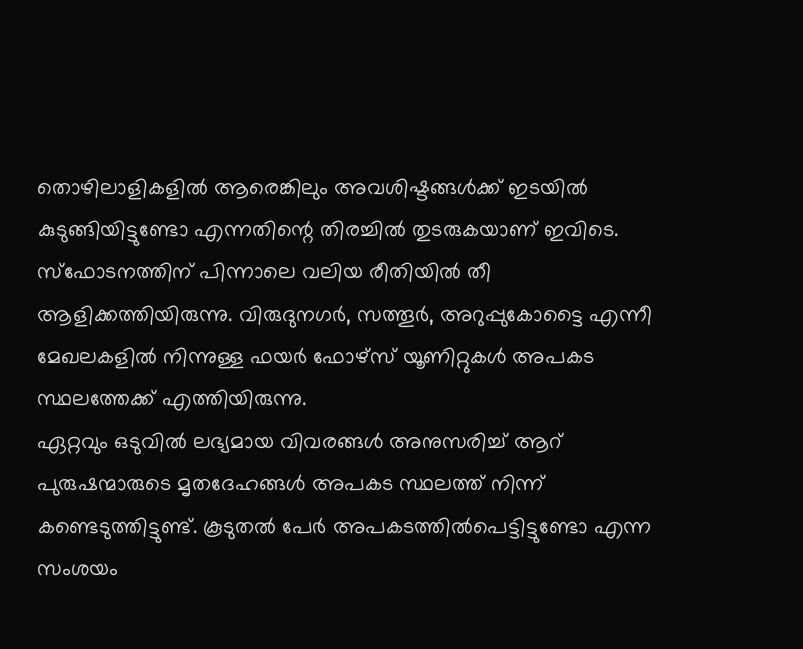തൊഴിലാളികളിൽ ആരെങ്കിലും അവശിഷ്ടങ്ങൾക്ക് ഇടയിൽ കുടുങ്ങിയിട്ടുണ്ടോ എന്നതിന്റെ തിരച്ചിൽ തുടരുകയാണ് ഇവിടെ. സ്ഫോടനത്തിന് പിന്നാലെ വലിയ രീതിയിൽ തീ ആളിക്കത്തിയിരുന്നു. വിരുദുനഗർ, സത്തൂർ, അറുപ്പുകോട്ടൈ എന്നീ മേഖലകളിൽ നിന്നുള്ള ഫയർ ഫോഴ്സ് യൂണിറ്റുകൾ അപകട സ്ഥലത്തേക്ക് എത്തിയിരുന്നു.
ഏറ്റവും ഒടുവിൽ ലഭ്യമായ വിവരങ്ങൾ അനുസരിച്ച് ആറ് പുരുഷന്മാരുടെ മൃതദേഹങ്ങൾ അപകട സ്ഥലത്ത് നിന്ന് കണ്ടെടുത്തിട്ടുണ്ട്. കൂടുതൽ പേർ അപകടത്തിൽപെട്ടിട്ടുണ്ടോ എന്ന സംശയം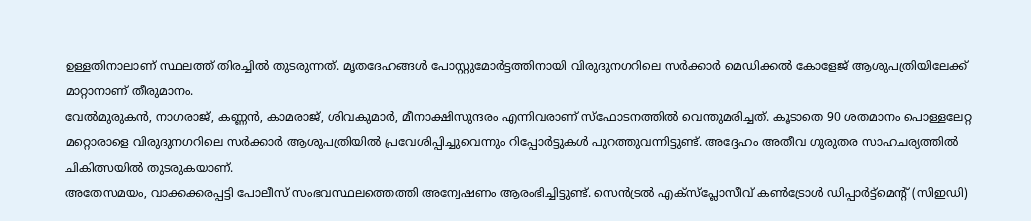ഉള്ളതിനാലാണ് സ്ഥലത്ത് തിരച്ചിൽ തുടരുന്നത്. മൃതദേഹങ്ങൾ പോസ്റ്റുമോർട്ടത്തിനായി വിരുദുനഗറിലെ സർക്കാർ മെഡിക്കൽ കോളേജ് ആശുപത്രിയിലേക്ക് മാറ്റാനാണ് തീരുമാനം.
വേൽമുരുകൻ, നാഗരാജ്, കണ്ണൻ, കാമരാജ്, ശിവകുമാർ, മീനാക്ഷിസുന്ദരം എന്നിവരാണ് സ്ഫോടനത്തിൽ വെന്തുമരിച്ചത്. കൂടാതെ 90 ശതമാനം പൊള്ളലേറ്റ മറ്റൊരാളെ വിരുദുനഗറിലെ സർക്കാർ ആശുപത്രിയിൽ പ്രവേശിപ്പിച്ചുവെന്നും റിപ്പോർട്ടുകൾ പുറത്തുവന്നിട്ടുണ്ട്. അദ്ദേഹം അതീവ ഗുരുതര സാഹചര്യത്തിൽ ചികിത്സയിൽ തുടരുകയാണ്.
അതേസമയം, വാക്കക്കരപ്പട്ടി പോലീസ് സംഭവസ്ഥലത്തെത്തി അന്വേഷണം ആരംഭിച്ചിട്ടുണ്ട്. സെൻട്രൽ എക്സ്പ്ലോസീവ് കൺട്രോൾ ഡിപ്പാർട്ട്മെന്റ് (സിഇഡി)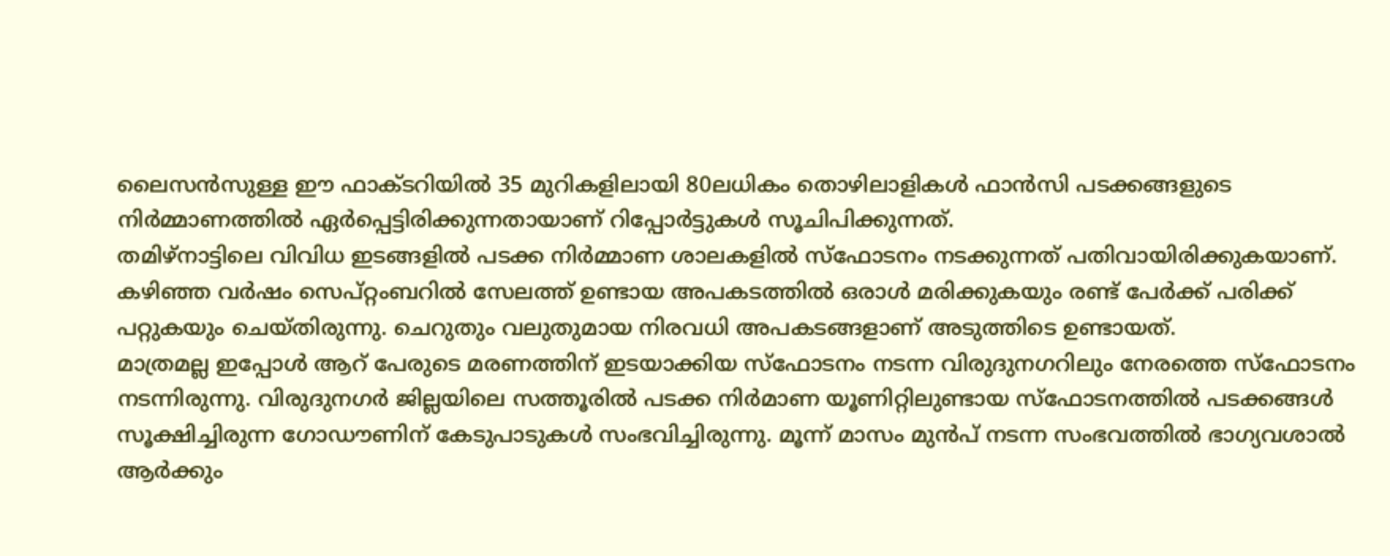ലൈസൻസുള്ള ഈ ഫാക്ടറിയിൽ 35 മുറികളിലായി 80ലധികം തൊഴിലാളികൾ ഫാൻസി പടക്കങ്ങളുടെ നിർമ്മാണത്തിൽ ഏർപ്പെട്ടിരിക്കുന്നതായാണ് റിപ്പോർട്ടുകൾ സൂചിപിക്കുന്നത്.
തമിഴ്നാട്ടിലെ വിവിധ ഇടങ്ങളിൽ പടക്ക നിർമ്മാണ ശാലകളിൽ സ്ഫോടനം നടക്കുന്നത് പതിവായിരിക്കുകയാണ്. കഴിഞ്ഞ വർഷം സെപ്റ്റംബറിൽ സേലത്ത് ഉണ്ടായ അപകടത്തിൽ ഒരാൾ മരിക്കുകയും രണ്ട് പേർക്ക് പരിക്ക് പറ്റുകയും ചെയ്തിരുന്നു. ചെറുതും വലുതുമായ നിരവധി അപകടങ്ങളാണ് അടുത്തിടെ ഉണ്ടായത്.
മാത്രമല്ല ഇപ്പോൾ ആറ് പേരുടെ മരണത്തിന് ഇടയാക്കിയ സ്ഫോടനം നടന്ന വിരുദുനഗറിലും നേരത്തെ സ്ഫോടനം നടന്നിരുന്നു. വിരുദുനഗർ ജില്ലയിലെ സത്തൂരിൽ പടക്ക നിർമാണ യൂണിറ്റിലുണ്ടായ സ്ഫോടനത്തിൽ പടക്കങ്ങൾ സൂക്ഷിച്ചിരുന്ന ഗോഡൗണിന് കേടുപാടുകൾ സംഭവിച്ചിരുന്നു. മൂന്ന് മാസം മുൻപ് നടന്ന സംഭവത്തിൽ ഭാഗ്യവശാൽ ആർക്കും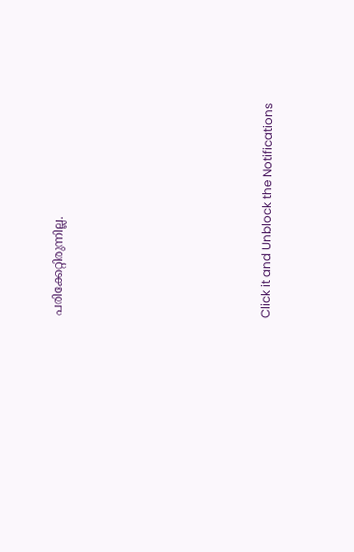പരിക്കേറ്റിരുന്നില്ല.












Click it and Unblock the Notifications